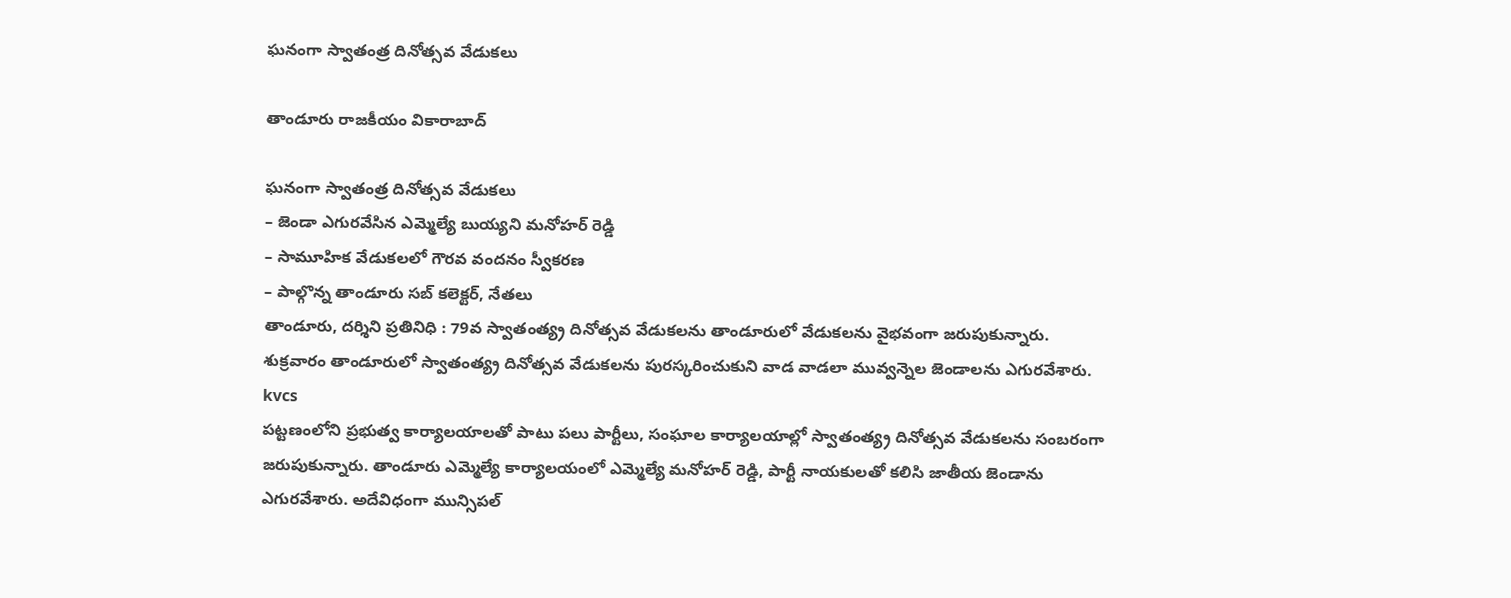ఘనంగా స్వాతంత్ర దినోత్సవ వేడుకలు

తాండూరు రాజకీయం వికారాబాద్

ఘనంగా స్వాతంత్ర దినోత్సవ వేడుకలు
– జెండా ఎగురవేసిన ఎమ్మెల్యే బుయ్యని మనోహర్ రెడ్డి
– సామూహిక వేడుకలలో గౌరవ వందనం స్వీకరణ
– పాల్గొన్న తాండూరు సబ్ కలెక్టర్, నేతలు
తాండూరు, దర్శిని ప్రతినిధి : 79వ స్వాతంత్య్ర దినోత్సవ వేడుకలను తాండూరులో వేడుకలను వైభవంగా జరుపుకున్నారు. శుక్రవారం తాండూరులో స్వాతంత్య్ర దినోత్సవ వేడుకలను పురస్కరించుకుని వాడ వాడలా మువ్వన్నెల జెండాలను ఎగురవేశారు.
kvcs
పట్టణంలోని ప్రభుత్వ కార్యాలయాలతో పాటు పలు పార్టీలు, సంఘాల కార్యాలయాల్లో స్వాతంత్య్ర దినోత్సవ వేడుకలను సంబరంగా జరుపుకున్నారు. తాండూరు ఎమ్మెల్యే కార్యాలయంలో ఎమ్మెల్యే మనోహర్ రెడ్డి, పార్టీ నాయకులతో కలిసి జాతీయ జెండాను ఎగురవేశారు. అదేవిధంగా మున్సిపల్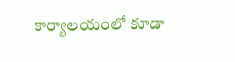కార్యాలయంలో కూడా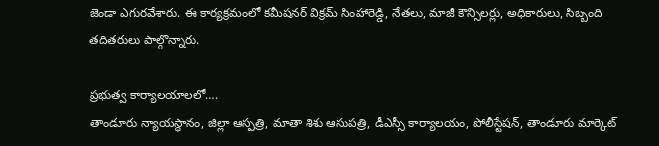జెండా ఎగురవేశారు. ఈ కార్యక్రమంలో కమీషనర్ విక్రమ్ సింహారెడ్డి, నేతలు, మాజీ కౌన్సిలర్లు, అధికారులు, సిబ్బంది తదితరులు పాల్గొన్నారు.

ప్రభుత్వ కార్యాలయాలలో….
తాండూరు న్యాయస్థానం, జిల్లా ఆస్పత్రి, మాతా శిశు ఆసుపత్రి, డీఎస్సీ కార్యాలయం, పోలీస్టేషన్, తాండూరు మార్కెట్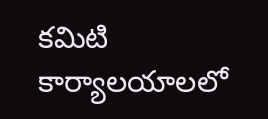కమిటి కార్యాలయాలలో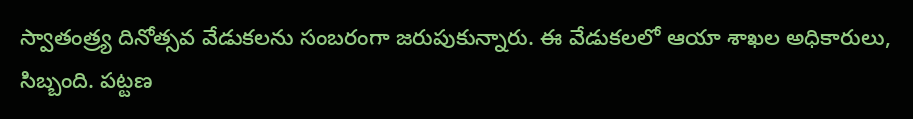స్వాతంత్ర్య దినోత్సవ వేడుకలను సంబరంగా జరుపుకున్నారు. ఈ వేడుకలలో ఆయా శాఖల అధికారులు, సిబ్బంది. పట్టణ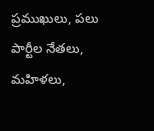ప్రముఖులు, పలు పార్టీల నేతలు, మహిళలు,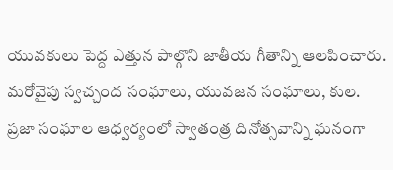యువకులు పెద్ద ఎత్తున పాల్గొని జాతీయ గీతాన్ని ఆలపించారు. మరోవైపు స్వచ్చంద సంఘాలు, యువజన సంఘాలు, కుల. ప్రజా సంఘాల ఆధ్వర్యంలో స్వాతంత్ర దినోత్సవాన్ని ఘనంగా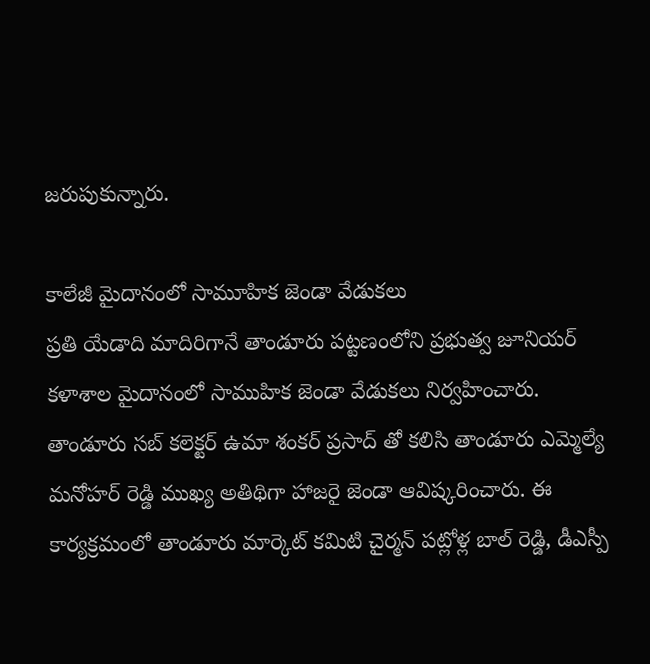జరుపుకున్నారు.

కాలేజీ మైదానంలో సామూహిక జెండా వేడుకలు
ప్రతి యేడాది మాదిరిగానే తాండూరు పట్టణంలోని ప్రభుత్వ జూనియర్ కళాశాల మైదానంలో సాముహిక జెండా వేడుకలు నిర్వహించారు. తాండూరు సబ్ కలెక్టర్ ఉమా శంకర్ ప్రసాద్ తో కలిసి తాండూరు ఎమ్మెల్యే మనోహర్ రెడ్డి ముఖ్య అతిథిగా హాజరై జెండా ఆవిష్కరించారు. ఈ కార్యక్రమంలో తాండూరు మార్కెట్ కమిటి చైర్మన్ పట్లోళ్ల బాల్ రెడ్డి, డీఎస్పీ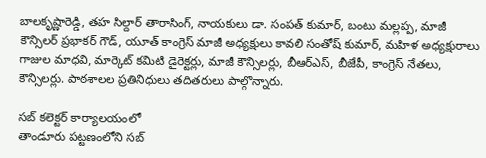బాలకృష్ణారెడ్డి, తహ సిల్దార్ తారాసింగ్, నాయకులు డా. సంపత్ కుమార్, బంటు మల్లప్ప, మాజీ కౌన్సిలర్ ప్రభాకర్ గౌడ్, యూత్ కాంగ్రెస్ మాజీ అధ్యక్షులు కావలి సంతోష్ కుమార్, మహిళ అధ్యక్షురాలు గాజుల మాధవి, మార్కెట్ కమిటి డైరెక్టర్లు, మాజీ కౌన్సిలర్లు, బీఆర్ఎస్, బీజేపీ, కాంగ్రెస్ నేతలు, కౌన్సిలర్లు. పాఠశాలల ప్రతినిధులు తదితరులు పాల్గొన్నారు.

సబ్ కలెక్టర్ కార్యాలయంలో
తాండూరు పట్టణంలోని సబ్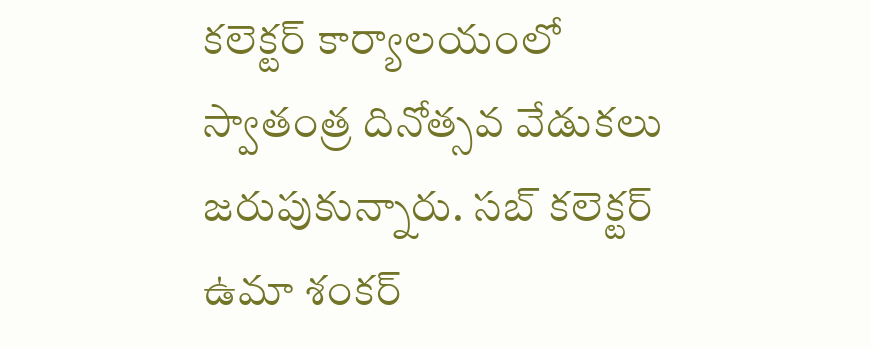కలెక్టర్ కార్యాలయంలో స్వాతంత్ర దినోత్సవ వేడుకలు జరుపుకున్నారు. సబ్ కలెక్టర్ ఉమా శంకర్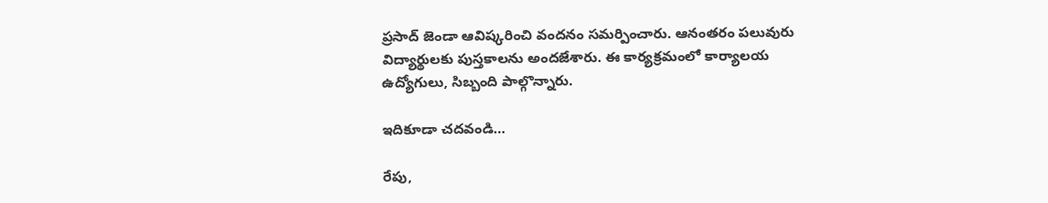ప్రసాద్ జెండా ఆవిష్కరించి వందనం సమర్పించారు. ఆనంతరం పలువురు విద్యార్థులకు పుస్తకాలను అందజేశారు. ఈ కార్యక్రమంలో కార్యాలయ ఉద్యోగులు, సిబ్బంది పాల్గొన్నారు.

ఇదికూడా చదవండి…

రేపు,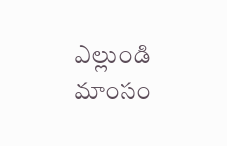ఎల్లుండి మాంసం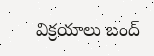విక్రయాలు బంద్